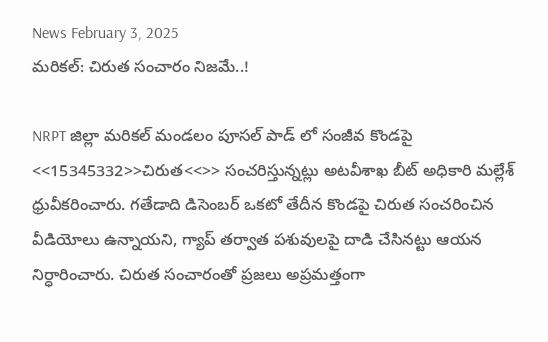News February 3, 2025
మరికల్: చిరుత సంచారం నిజమే..!

NRPT జిల్లా మరికల్ మండలం పూసల్ పాడ్ లో సంజీవ కొండపై <<15345332>>చిరుత<<>> సంచరిస్తున్నట్లు అటవీశాఖ బీట్ అధికారి మల్లేశ్ ధ్రువీకరించారు. గతేడాది డిసెంబర్ ఒకటో తేదీన కొండపై చిరుత సంచరించిన వీడియోలు ఉన్నాయని, గ్యాప్ తర్వాత పశువులపై దాడి చేసినట్టు ఆయన నిర్ధారించారు. చిరుత సంచారంతో ప్రజలు అప్రమత్తంగా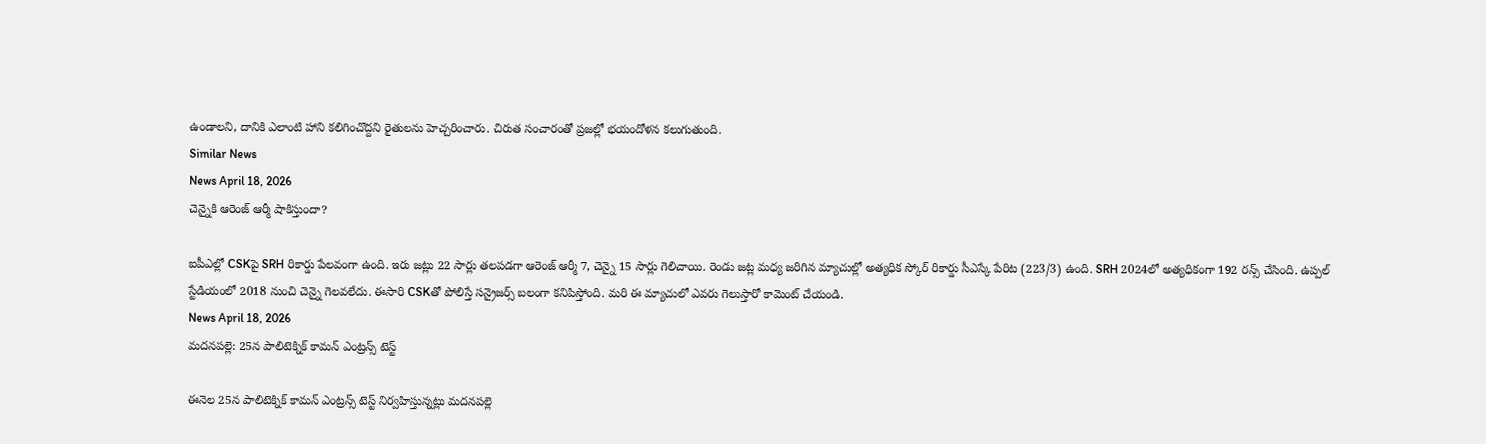ఉండాలని, దానికి ఎలాంటి హాని కలిగించొద్దని రైతులను హెచ్చరించారు. చిరుత సంచారంతో ప్రజల్లో భయందోళన కలుగుతుంది.
Similar News
News April 18, 2026
చెన్నైకి ఆరెంజ్ ఆర్మీ షాకిస్తుందా?

ఐపీఎల్లో CSKపై SRH రికార్డు పేలవంగా ఉంది. ఇరు జట్లు 22 సార్లు తలపడగా ఆరెంజ్ ఆర్మీ 7, చెన్నై 15 సార్లు గెలిచాయి. రెండు జట్ల మధ్య జరిగిన మ్యాచుల్లో అత్యధిక స్కోర్ రికార్డు సీఎస్కే పేరిట (223/3) ఉంది. SRH 2024లో అత్యధికంగా 192 రన్స్ చేసింది. ఉప్పల్ స్టేడియంలో 2018 నుంచి చెన్నై గెలవలేదు. ఈసారి CSKతో పోలిస్తే సన్రైజర్స్ బలంగా కనిపిస్తోంది. మరి ఈ మ్యాచులో ఎవరు గెలుస్తారో కామెంట్ చేయండి.
News April 18, 2026
మదనపల్లె: 25న పాలిటెక్నిక్ కామన్ ఎంట్రన్స్ టెస్ట్

ఈనెల 25న పాలిటెక్నిక్ కామన్ ఎంట్రన్స్ టెస్ట్ నిర్వహిస్తున్నట్లు మదనపల్లె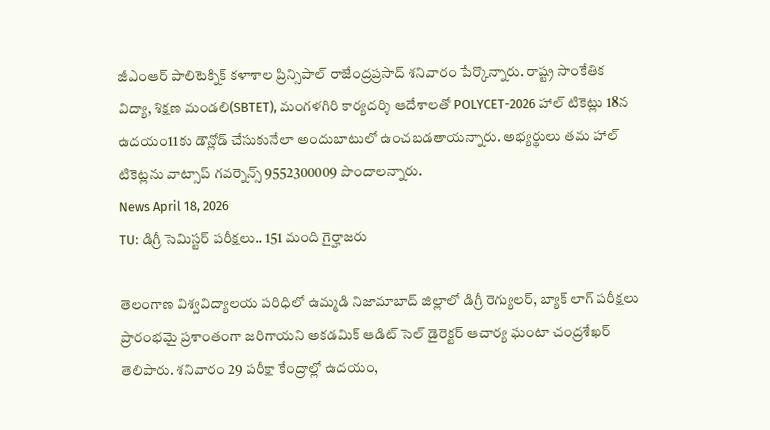జీఎంఆర్ పాలిటెక్నిక్ కళాశాల ప్రిన్సిపాల్ రాజేంద్రప్రసాద్ శనివారం పేర్కొన్నారు. రాష్ట్ర సాంకేతిక విద్యా, శిక్షణ మండలి(SBTET), మంగళగిరి కార్యదర్శి ఆదేశాలతో POLYCET-2026 హాల్ టికెట్లు 18న ఉదయం11కు డౌన్లోడ్ చేసుకునేలా అందుబాటులో ఉంచబడతాయన్నారు. అభ్యర్థులు తమ హాల్ టికెట్లను వాట్సాప్ గవర్నెన్స్ 9552300009 పొందాలన్నారు.
News April 18, 2026
TU: డిగ్రీ సెమిస్టర్ పరీక్షలు.. 151 మంది గైర్హాజరు

తెలంగాణ విశ్వవిద్యాలయ పరిధిలో ఉమ్మడి నిజామాబాద్ జిల్లాలో డిగ్రీ రెగ్యులర్, బ్యాక్ లాగ్ పరీక్షలు ప్రారంభమై ప్రశాంతంగా జరిగాయని అకడమిక్ ఆడిట్ సెల్ డైరెక్టర్ ఆచార్య ఘంటా చంద్రశేఖర్ తెలిపారు. శనివారం 29 పరీక్షా కేంద్రాల్లో ఉదయం,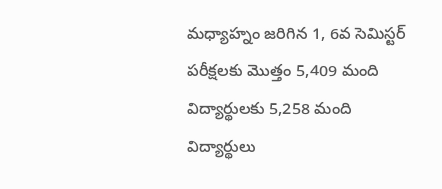మధ్యాహ్నం జరిగిన 1, 6వ సెమిస్టర్ పరీక్షలకు మొత్తం 5,409 మంది విద్యార్థులకు 5,258 మంది విద్యార్థులు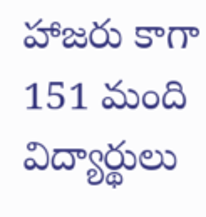హాజరు కాగా 151 మంది విద్యార్థులు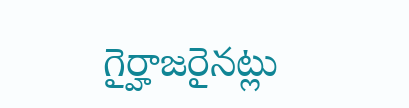గైర్హాజరైనట్లు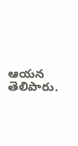ఆయన తెలిపారు.